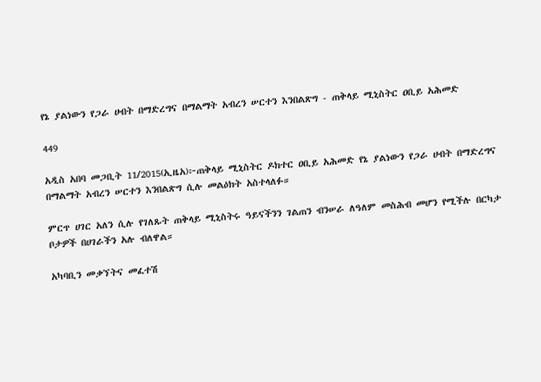የኔ ያልነውን የጋራ ሀብት በማድረግና በማልማት አብረን ሠርተን እንበልጽግ - ጠቅላይ ሚኒስትር ዐቢይ አሕመድ

449

አዲስ አበባ መጋቢት 11/2015(ኢዜአ)፦ጠቅላይ ሚኒስትር ዶክተር ዐቢይ አሕመድ የኔ ያልነውን የጋራ ሀብት በማድረግና በማልማት አብረን ሠርተን እንበልጽግ ሲሉ መልዕክት አስተላለፉ።

ምርጥ ሀገር አለን ሲሉ የገለጹት ጠቅላይ ሚኒስትሩ ዓይናችንን ገልጠን ብንሠራ ለዓለም መስሕብ መሆን የሚችሉ በርካታ ቦታዎች በሀገራችን አሉ ብለዋል።

አካባቢን መቃኘትና መፈተሽ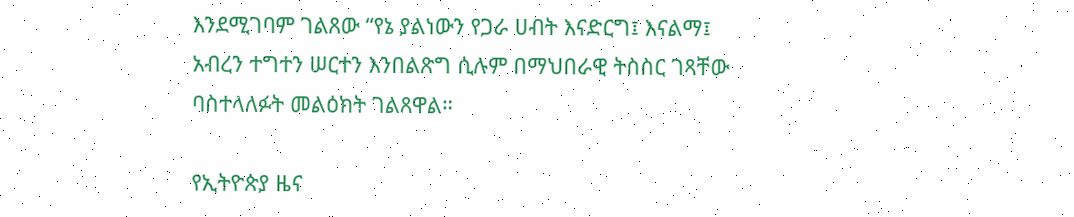እንደሚገባም ገልጸው “የኔ ያልነውን የጋራ ሀብት እናድርግ፤ እናልማ፤ አብረን ተግተን ሠርተን እንበልጽግ ሲሉም በማህበራዊ ትስስር ገጻቸው ባስተላለፉት መልዕክት ገልጸዋል።

የኢትዮጵያ ዜና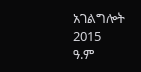አገልግሎት
2015
ዓ.ም